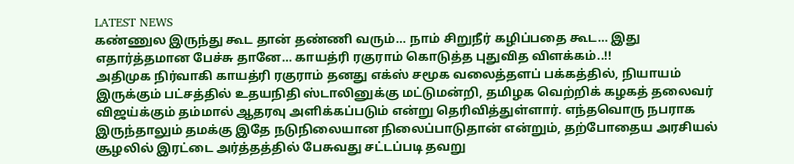LATEST NEWS
கண்ணுல இருந்து கூட தான் தண்ணி வரும்… நாம் சிறுநீர் கழிப்பதை கூட… இது எதார்த்தமான பேச்சு தானே… காயத்ரி ரகுராம் கொடுத்த புதுவித விளக்கம்..!!
அதிமுக நிர்வாகி காயத்ரி ரகுராம் தனது எக்ஸ் சமூக வலைத்தளப் பக்கத்தில், நியாயம் இருக்கும் பட்சத்தில் உதயநிதி ஸ்டாலினுக்கு மட்டுமன்றி, தமிழக வெற்றிக் கழகத் தலைவர் விஜய்க்கும் தம்மால் ஆதரவு அளிக்கப்படும் என்று தெரிவித்துள்ளார். எந்தவொரு நபராக இருந்தாலும் தமக்கு இதே நடுநிலையான நிலைப்பாடுதான் என்றும், தற்போதைய அரசியல் சூழலில் இரட்டை அர்த்தத்தில் பேசுவது சட்டப்படி தவறு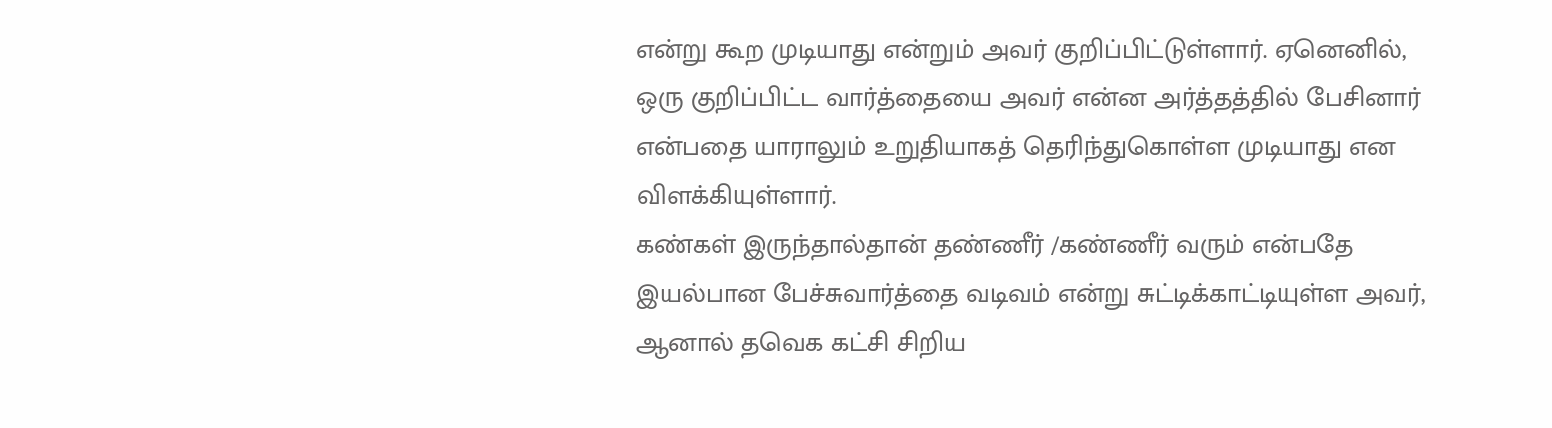என்று கூற முடியாது என்றும் அவர் குறிப்பிட்டுள்ளார். ஏனெனில், ஒரு குறிப்பிட்ட வார்த்தையை அவர் என்ன அர்த்தத்தில் பேசினார் என்பதை யாராலும் உறுதியாகத் தெரிந்துகொள்ள முடியாது என விளக்கியுள்ளார்.
கண்கள் இருந்தால்தான் தண்ணீர் /கண்ணீர் வரும் என்பதே இயல்பான பேச்சுவார்த்தை வடிவம் என்று சுட்டிக்காட்டியுள்ள அவர், ஆனால் தவெக கட்சி சிறிய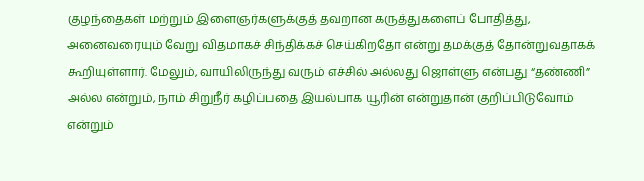குழந்தைகள் மற்றும் இளைஞர்களுக்குத் தவறான கருத்துகளைப் போதித்து, அனைவரையும் வேறு விதமாகச் சிந்திக்கச் செய்கிறதோ என்று தமக்குத் தோன்றுவதாகக் கூறியுள்ளார். மேலும், வாயிலிருந்து வரும் எச்சில் அல்லது ஜொள்ளு என்பது “தண்ணி” அல்ல என்றும், நாம் சிறுநீர் கழிப்பதை இயல்பாக யூரின் என்றுதான் குறிப்பிடுவோம் என்றும்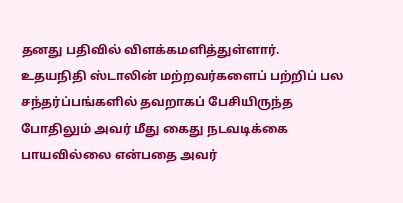தனது பதிவில் விளக்கமளித்துள்ளார்.
உதயநிதி ஸ்டாலின் மற்றவர்களைப் பற்றிப் பல சந்தர்ப்பங்களில் தவறாகப் பேசியிருந்த போதிலும் அவர் மீது கைது நடவடிக்கை பாயவில்லை என்பதை அவர்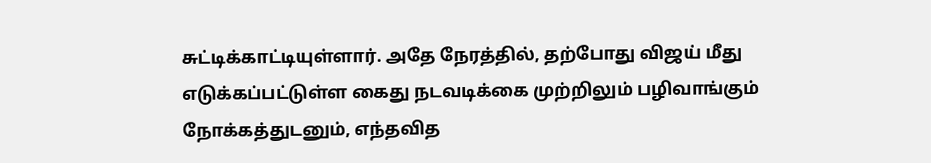சுட்டிக்காட்டியுள்ளார். அதே நேரத்தில், தற்போது விஜய் மீது எடுக்கப்பட்டுள்ள கைது நடவடிக்கை முற்றிலும் பழிவாங்கும் நோக்கத்துடனும், எந்தவித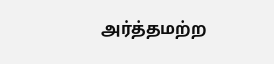அர்த்தமற்ற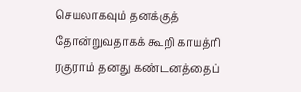செயலாகவும் தனக்குத் தோன்றுவதாகக் கூறி காயத்ரி ரகுராம் தனது கண்டனத்தைப்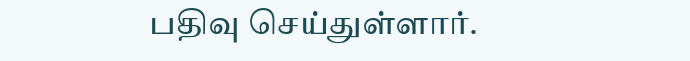பதிவு செய்துள்ளார்.